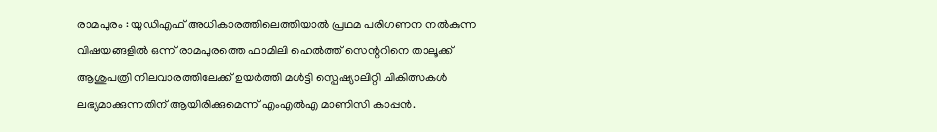രാമപുരം : യുഡിഎഫ് അധികാരത്തിലെത്തിയാൽ പ്രഥമ പരിഗണന നൽകുന്ന വിഷയങ്ങളിൽ ഒന്ന് രാമപുരത്തെ ഫാമിലി ഹെൽത്ത് സെന്ററിനെ താലൂക്ക് ആശുപത്രി നിലവാരത്തിലേക്ക് ഉയർത്തി മൾട്ടി സ്പെഷ്യാലിറ്റി ചികിത്സകൾ ലഭ്യമാക്കുന്നതിന് ആയിരിക്കുമെന്ന് എംഎൽഎ മാണിസി കാപ്പൻ.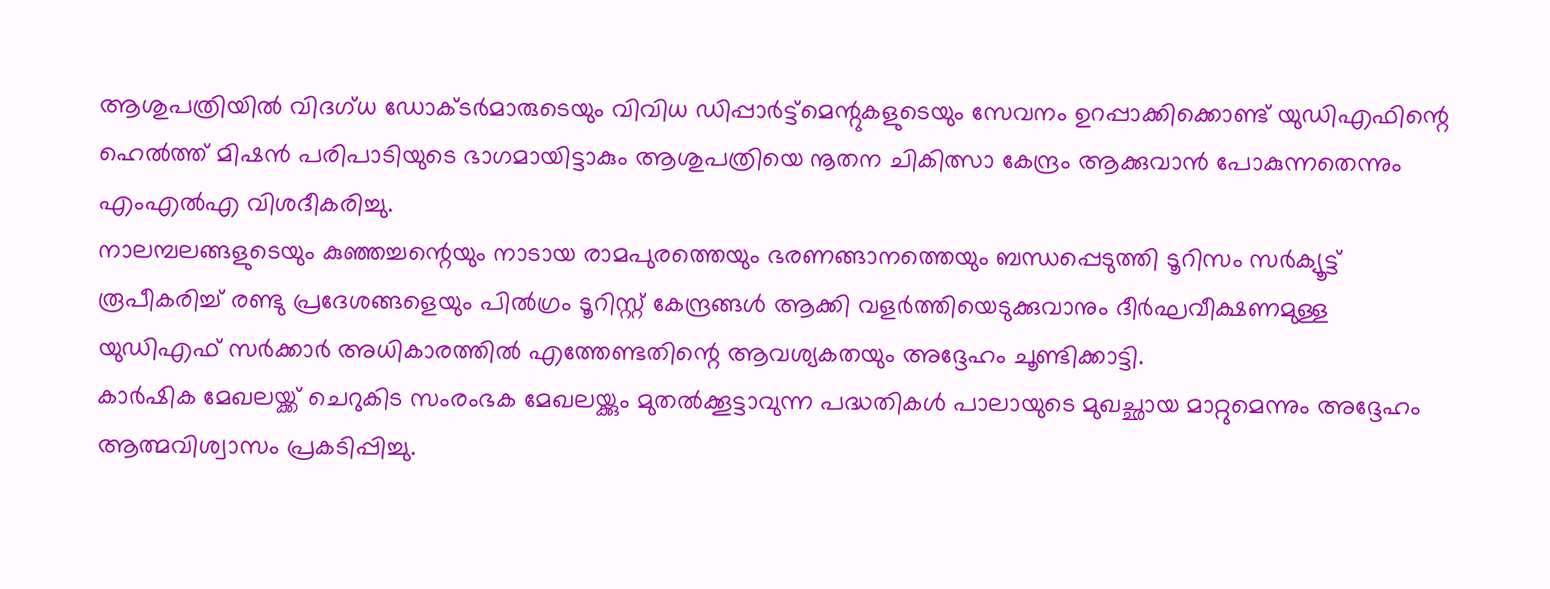ആശുപത്രിയിൽ വിദഗ്ധ ഡോക്ടർമാരുടെയും വിവിധ ഡിപ്പാർട്ട്മെന്റുകളുടെയും സേവനം ഉറപ്പാക്കിക്കൊണ്ട് യുഡിഎഫിന്റെ ഹെൽത്ത് മിഷൻ പരിപാടിയുടെ ഭാഗമായിട്ടാകും ആശുപത്രിയെ നൂതന ചികിത്സാ കേന്ദ്രം ആക്കുവാൻ പോകുന്നതെന്നും എംഎൽഎ വിശദീകരിച്ചു.
നാലമ്പലങ്ങളുടെയും കുഞ്ഞച്ചന്റെയും നാടായ രാമപുരത്തെയും ഭരണങ്ങാനത്തെയും ബന്ധപ്പെടുത്തി ടൂറിസം സർക്യൂട്ട് രൂപീകരിച്ച് രണ്ടു പ്രദേശങ്ങളെയും പിൽഗ്രം ടൂറിസ്റ്റ് കേന്ദ്രങ്ങൾ ആക്കി വളർത്തിയെടുക്കുവാനും ദീർഘവീക്ഷണമുള്ള യുഡിഎഫ് സർക്കാർ അധികാരത്തിൽ എത്തേണ്ടതിന്റെ ആവശ്യകതയും അദ്ദേഹം ചൂണ്ടിക്കാട്ടി.
കാർഷിക മേഖലയ്ക്ക് ചെറുകിട സംരംഭക മേഖലയ്ക്കും മുതൽക്കൂട്ടാവുന്ന പദ്ധതികൾ പാലായുടെ മുഖച്ഛായ മാറ്റുമെന്നും അദ്ദേഹം ആത്മവിശ്വാസം പ്രകടിപ്പിച്ചു.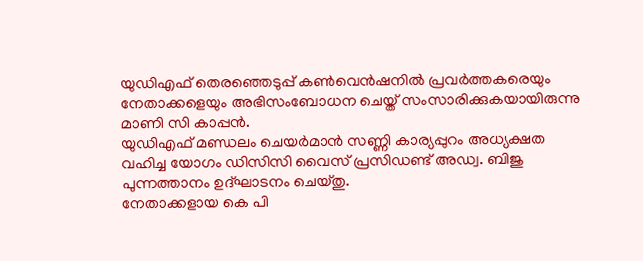യുഡിഎഫ് തെരഞ്ഞെടുപ്പ് കൺവെൻഷനിൽ പ്രവർത്തകരെയും നേതാക്കളെയും അഭിസംബോധന ചെയ്ത് സംസാരിക്കുകയായിരുന്നു മാണി സി കാപ്പൻ.
യുഡിഎഫ് മണ്ഡലം ചെയർമാൻ സണ്ണി കാര്യപ്പുറം അധ്യക്ഷത വഹിച്ച യോഗം ഡിസിസി വൈസ് പ്രസിഡണ്ട് അഡ്വ. ബിജു പുന്നത്താനം ഉദ്ഘാടനം ചെയ്തു.
നേതാക്കളായ കെ പി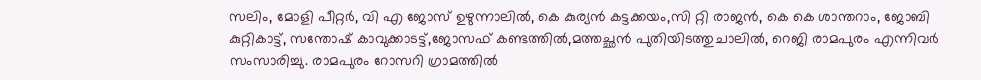സലിം, മോളി പീറ്റർ, വി എ ജോസ് ഉഴുന്നാലിൽ, കെ കുര്യൻ കട്ടക്കയം,സി റ്റി രാജൻ, കെ കെ ശാന്തറാം, ജോബി കുറ്റികാട്ട്, സന്തോഷ് കാവുക്കാടട്ട്,ജോസഫ് കണ്ടത്തിൽ,മത്തച്ഛൻ പുതിയിടത്തുചാലിൽ, റെജി രാമപുരം എന്നിവർ സംസാരിച്ചു. രാമപുരം റോസറി ഗ്രാമത്തിൽ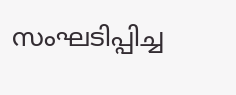സംഘടിപ്പിച്ച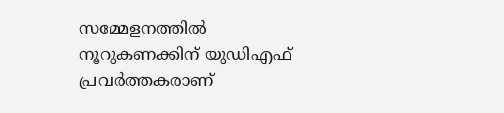സമ്മേളനത്തിൽ നൂറുകണക്കിന് യുഡിഎഫ് പ്രവർത്തകരാണ്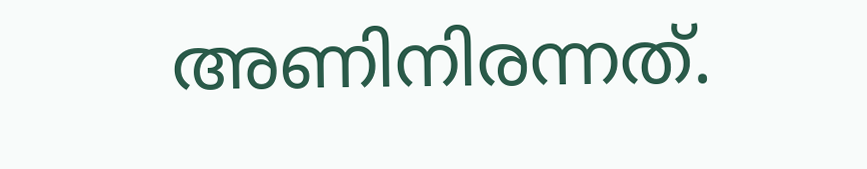അണിനിരന്നത്.